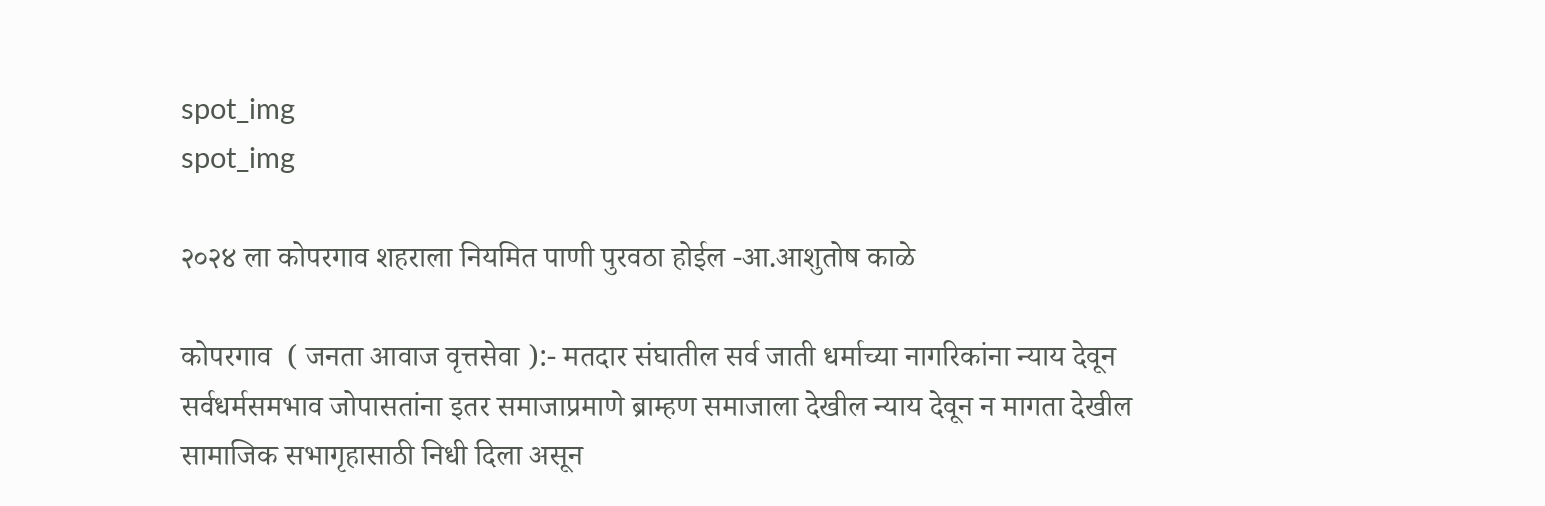spot_img
spot_img

२०२४ ला कोपरगाव शहराला नियमित पाणी पुरवठा होईल -आ.आशुतोष काळे

कोपरगाव  ( जनता आवाज वृत्तसेवा ):- मतदार संघातील सर्व जाती धर्माच्या नागरिकांना न्याय देवून सर्वधर्मसमभाव जोपासतांना इतर समाजाप्रमाणे ब्राम्हण समाजाला देखील न्याय देवून न मागता देखील सामाजिक सभागृहासाठी निधी दिला असून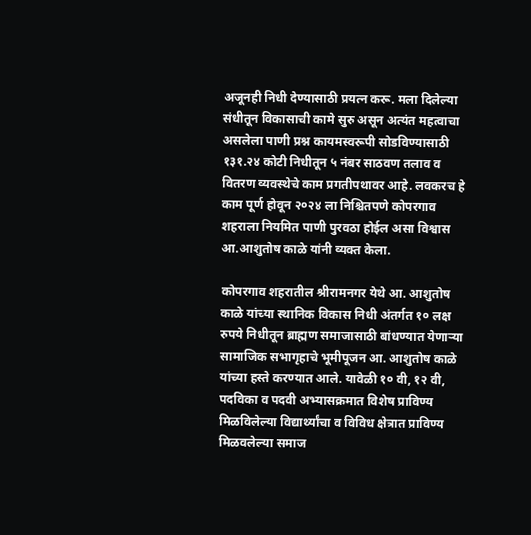अजूनही निधी देण्यासाठी प्रयत्न करू. मला दिलेल्या संधीतून विकासाची कामे सुरु असून अत्यंत महत्वाचा असलेला पाणी प्रश्न कायमस्वरूपी सोडविण्यासाठी १३१.२४ कोटी निधीतून ५ नंबर साठवण तलाव व वितरण व्यवस्थेचे काम प्रगतीपथावर आहे. लवकरच हे काम पूर्ण होवून २०२४ ला निश्चितपणे कोपरगाव शहराला नियमित पाणी पुरवठा होईल असा विश्वास आ.आशुतोष काळे यांनी व्यक्त केला.

कोपरगाव शहरातील श्रीरामनगर येथे आ. आशुतोष काळे यांच्या स्थानिक विकास निधी अंतर्गत १० लक्ष रुपये निधीतून ब्राह्मण समाजासाठी बांधण्यात येणाऱ्या सामाजिक सभागृहाचे भूमीपूजन आ. आशुतोष काळे यांच्या हस्ते करण्यात आले. यावेळी १० वी, १२ वी, पदविका व पदवी अभ्यासक्रमात विशेष प्राविण्य मिळविलेल्या विद्यार्थ्यांचा व विविध क्षेत्रात प्राविण्य मिळवलेल्या समाज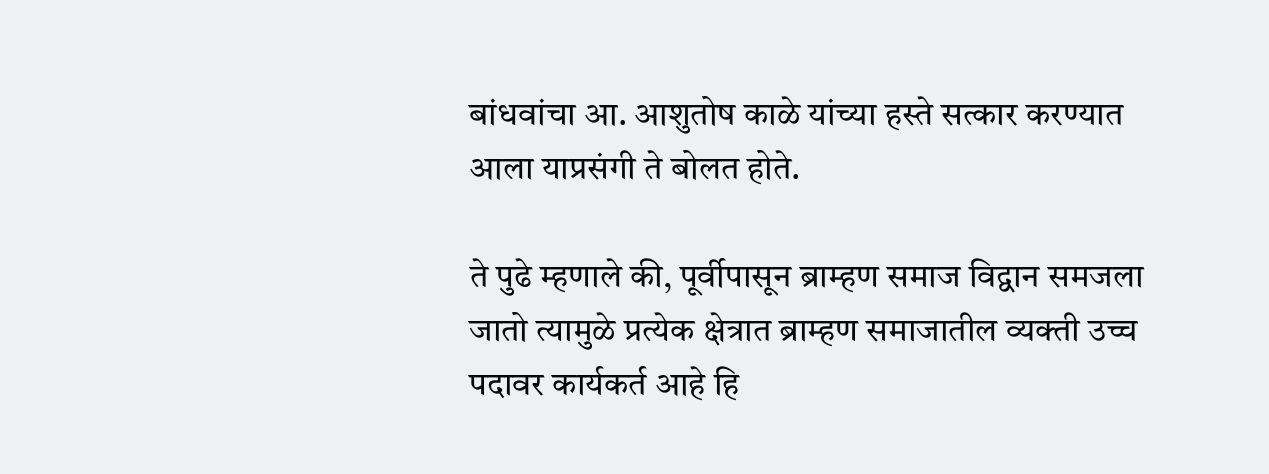बांधवांचा आ. आशुतोष काळे यांच्या हस्ते सत्कार करण्यात आला याप्रसंगी ते बोलत होते.

ते पुढे म्हणाले की, पूर्वीपासून ब्राम्हण समाज विद्वान समजला जातो त्यामुळे प्रत्येक क्षेत्रात ब्राम्हण समाजातील व्यक्ती उच्च पदावर कार्यकर्त आहे हि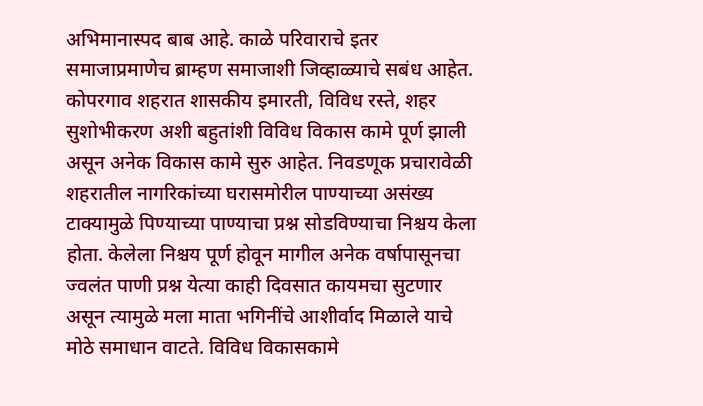अभिमानास्पद बाब आहे. काळे परिवाराचे इतर समाजाप्रमाणेच ब्राम्हण समाजाशी जिव्हाळ्याचे सबंध आहेत. कोपरगाव शहरात शासकीय इमारती, विविध रस्ते, शहर सुशोभीकरण अशी बहुतांशी विविध विकास कामे पूर्ण झाली असून अनेक विकास कामे सुरु आहेत. निवडणूक प्रचारावेळी शहरातील नागरिकांच्या घरासमोरील पाण्याच्या असंख्य टाक्यामुळे पिण्याच्या पाण्याचा प्रश्न सोडविण्याचा निश्चय केला होता. केलेला निश्चय पूर्ण होवून मागील अनेक वर्षापासूनचा ज्वलंत पाणी प्रश्न येत्या काही दिवसात कायमचा सुटणार असून त्यामुळे मला माता भगिनींचे आशीर्वाद मिळाले याचे मोठे समाधान वाटते. विविध विकासकामे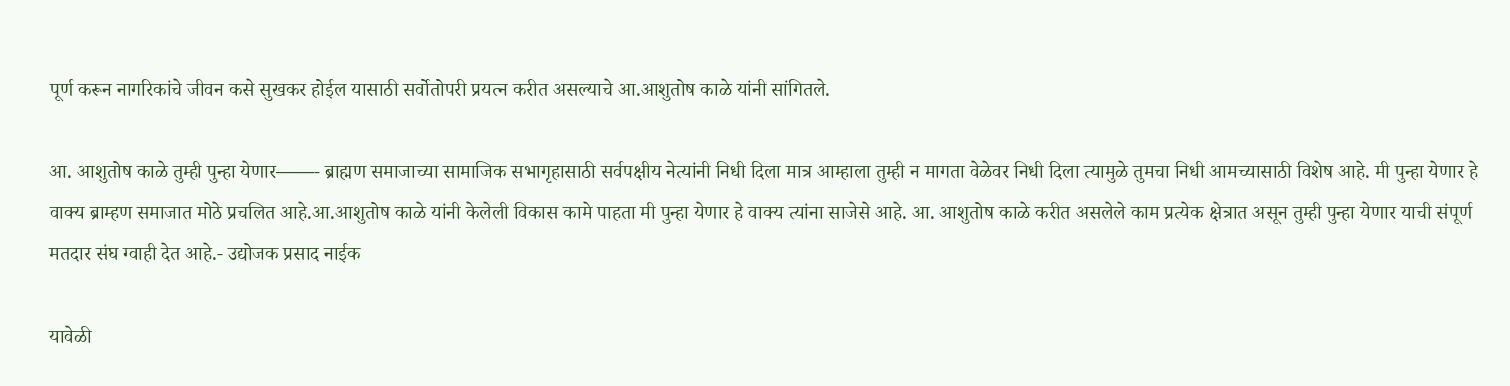पूर्ण करून नागरिकांचे जीवन कसे सुखकर होईल यासाठी सर्वोतोपरी प्रयत्न करीत असल्याचे आ.आशुतोष काळे यांनी सांगितले.

आ. आशुतोष काळे तुम्ही पुन्हा येणार——- ब्राह्मण समाजाच्या सामाजिक सभागृहासाठी सर्वपक्षीय नेत्यांनी निधी दिला मात्र आम्हाला तुम्ही न मागता वेळेवर निधी दिला त्यामुळे तुमचा निधी आमच्यासाठी विशेष आहे. मी पुन्हा येणार हे वाक्य ब्राम्हण समाजात मोठे प्रचलित आहे.आ.आशुतोष काळे यांनी केलेली विकास कामे पाहता मी पुन्हा येणार हे वाक्य त्यांना साजेसे आहे. आ. आशुतोष काळे करीत असलेले काम प्रत्येक क्षेत्रात असून तुम्ही पुन्हा येणार याची संपूर्ण मतदार संघ ग्वाही देत आहे.- उद्योजक प्रसाद नाईक

यावेळी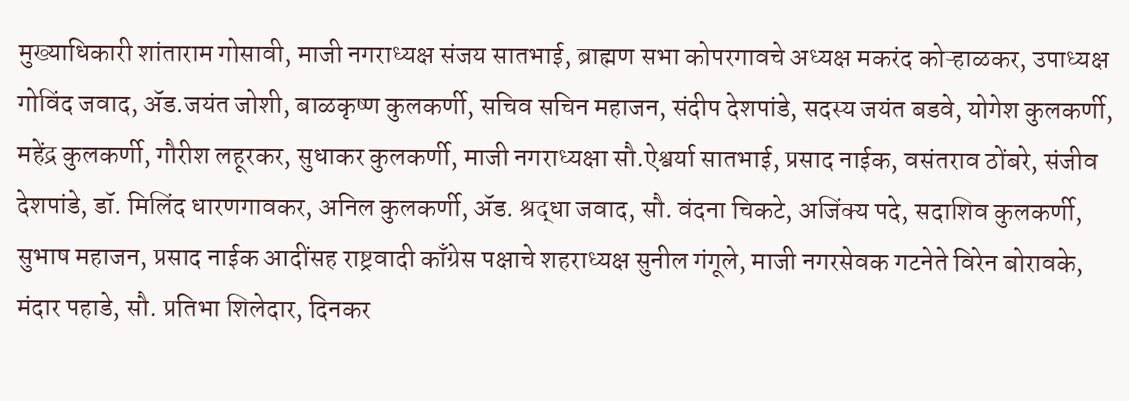मुख्याधिकारी शांताराम गोसावी, माजी नगराध्यक्ष संजय सातभाई, ब्राह्मण सभा कोपरगावचे अध्यक्ष मकरंद कोऱ्हाळकर, उपाध्यक्ष गोविंद जवाद, ॲड.जयंत जोशी, बाळकृष्ण कुलकर्णी, सचिव सचिन महाजन, संदीप देशपांडे, सदस्य जयंत बडवे, योगेश कुलकर्णी, महेंद्र कुलकर्णी, गौरीश लहूरकर, सुधाकर कुलकर्णी, माजी नगराध्यक्षा सौ.ऐश्वर्या सातभाई, प्रसाद नाईक, वसंतराव ठोंबरे, संजीव देशपांडे, डॉ. मिलिंद धारणगावकर, अनिल कुलकर्णी, ॲड. श्रद्धा जवाद, सौ. वंदना चिकटे, अजिंक्य पदे, सदाशिव कुलकर्णी, सुभाष महाजन, प्रसाद नाईक आदींसह राष्ट्रवादी काँग्रेस पक्षाचे शहराध्यक्ष सुनील गंगूले, माजी नगरसेवक गटनेते विरेन बोरावके, मंदार पहाडे, सौ. प्रतिभा शिलेदार, दिनकर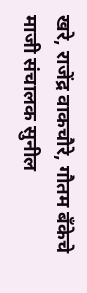खरे, राजेंद्र वाकचौरे, गौतम बँकेचे माजी संचालक सुनील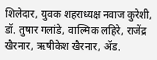शिलेदार, युवक शहराध्यक्ष नवाज कुरेशी, डॉ. तुषार गलांडे, वाल्मिक लहिरे, राजेंद्र खैरनार, ऋषीकेश खैरनार, ॲड.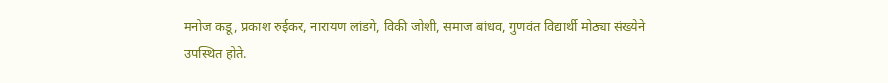मनोज कडू, प्रकाश रुईकर, नारायण लांडगे, विकी जोशी, समाज बांधव, गुणवंत विद्यार्थी मोठ्या संख्येने उपस्थित होते.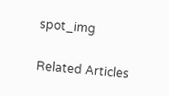spot_img

Related Articles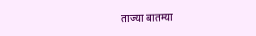ताज्या बातम्या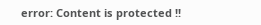error: Content is protected !!